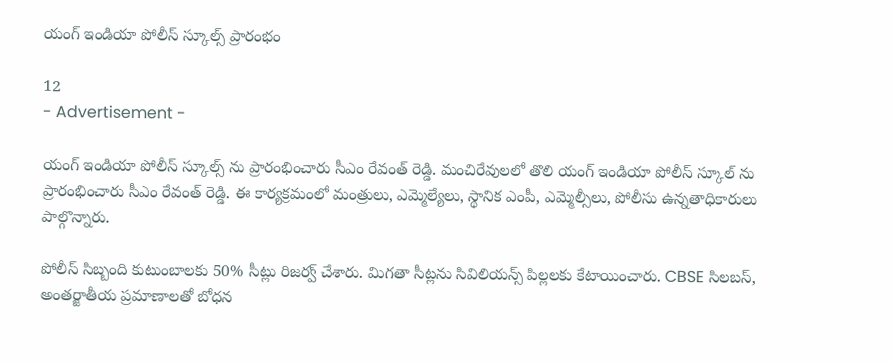యంగ్ ఇండియా పోలీస్ స్కూల్స్ ప్రారంభం

12
- Advertisement -

యంగ్ ఇండియా పోలీస్ స్కూల్స్ ను ప్రారంభించారు సీఎం రేవంత్ రెడ్డి. మంచిరేవులలో తొలి యంగ్ ఇండియా పోలీస్ స్కూల్ ను ప్రారంభించారు సీఎం రేవంత్ రెడ్డి. ఈ కార్యక్రమంలో మంత్రులు, ఎమ్మెల్యేలు, స్థానిక ఎంపీ, ఎమ్మెల్సీలు, పోలీసు ఉన్నతాధికారులు పాల్గొన్నారు.

పోలీస్ సిబ్బంది కుటుంబాలకు 50% సీట్లు రిజర్వ్ చేశారు. మిగతా సీట్లను సివిలియన్స్ పిల్లలకు కేటాయించారు. CBSE సిలబస్, అంతర్జాతీయ ప్రమాణాలతో బోధన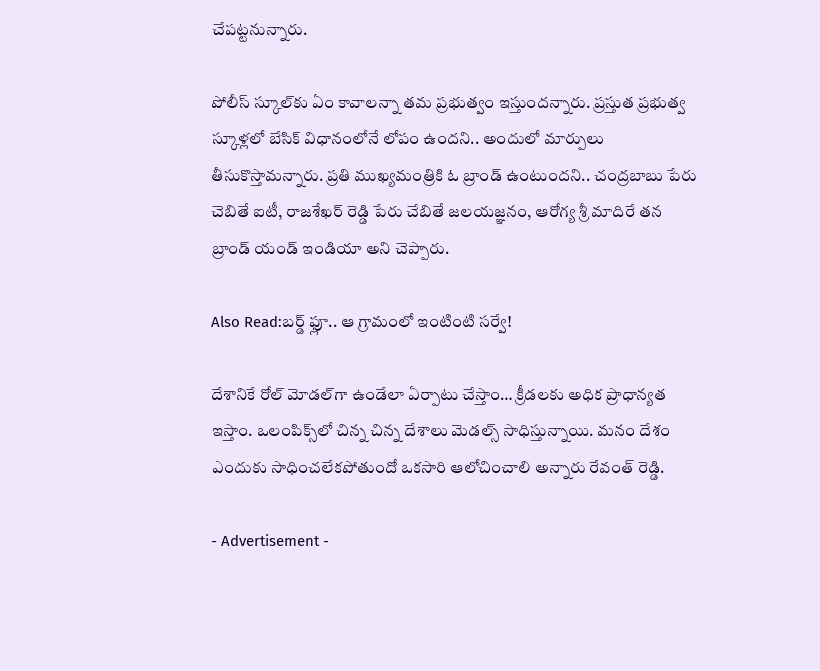చేపట్టనున్నారు.

పోలీస్ స్కూల్‌కు ఏం కావాలన్నా తమ ప్రభుత్వం ఇస్తుందన్నారు. ప్రస్తుత ప్రభుత్వ స్కూళ్లలో బేసిక్ విధానంలోనే లోపం ఉందని.. అందులో మార్పులు తీసుకొస్తామన్నారు. ప్రతి ముఖ్యమంత్రికి ఓ బ్రాండ్ ఉంటుందని.. చంద్రబాబు పేరు చెబితే ఐటీ, రాజశేఖర్ రెడ్డి పేరు చేబితే జలయజ్ఞనం, ఆరోగ్య శ్రీ మాదిరే తన బ్రాండ్ యండ్ ఇండియా అని చెప్పారు.

Also Read:బర్డ్ ఫ్లూ.. ఆ గ్రామంలో ఇంటింటి సర్వే!

దేశానికే రోల్ మోడల్‌గా ఉండేలా ఏర్పాటు చేస్తాం… క్రీడలకు అధిక ప్రాధాన్యత ఇస్తాం. ఒలంపిక్స్‌లో చిన్న చిన్న దేశాలు మెడల్స్ సాధిస్తున్నాయి. మనం దేశం ఎందుకు సాధించలేకపోతుందో ఒకసారి ఆలోచించాలి అన్నారు రేవంత్ రెడ్డి.

- Advertisement -